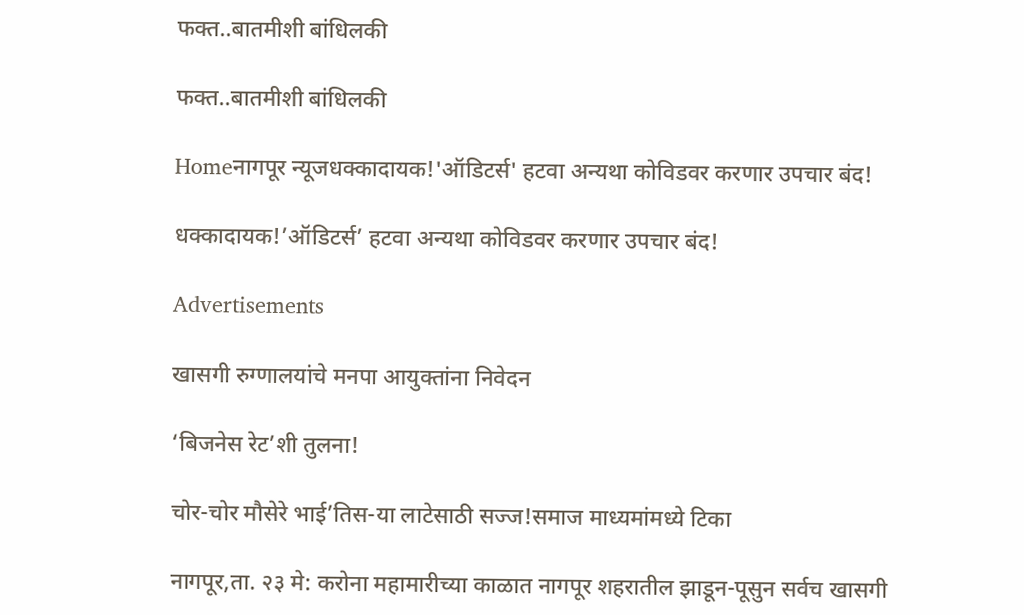फक्त..बातमीशी बांधिलकी

फक्त..बातमीशी बांधिलकी

Homeनागपूर न्यूजधक्कादायक!'ऑडिटर्स' हटवा अन्यथा कोविडवर करणार उपचार बंद!

धक्कादायक!’ऑडिटर्स’ हटवा अन्यथा कोविडवर करणार उपचार बंद!

Advertisements

खासगी रुग्णालयांचे मनपा आयुक्तांना निवेदन

‘बिजनेस रेट’शी तुलना!

चोर-चोर मौसेरे भाई’तिस-या लाटेसाठी सज्ज!समाज माध्यमांमध्ये टिका

नागपूर,ता. २३ मे: करोना महामारीच्या काळात नागपूर शहरातील झाडून-पूसुन सर्वच खासगी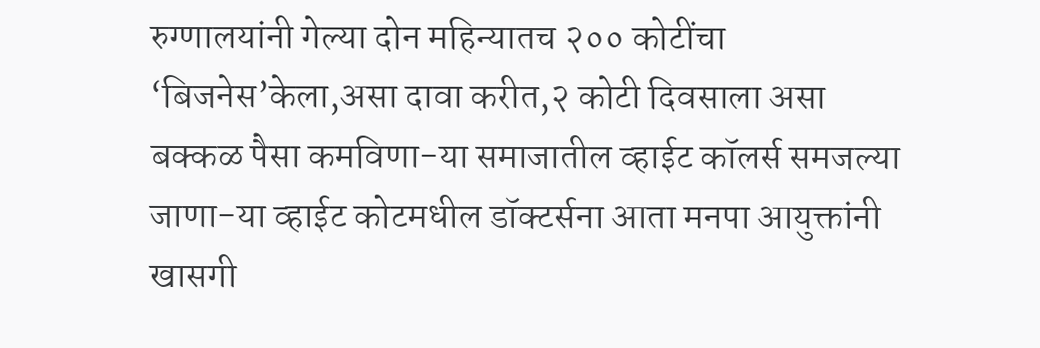रुग्णालयांनी गेल्या दोन महिन्यातच २०० कोटींचा ‘बिजनेस’केला,असा दावा करीत,२ कोटी दिवसाला असा बक्कळ पैसा कमविणा-या समाजातील व्हाईट कॉलर्स समजल्या जाणा-या व्हाईट कोटमधील डॉक्टर्सना आता मनपा आयुक्तांनी खासगी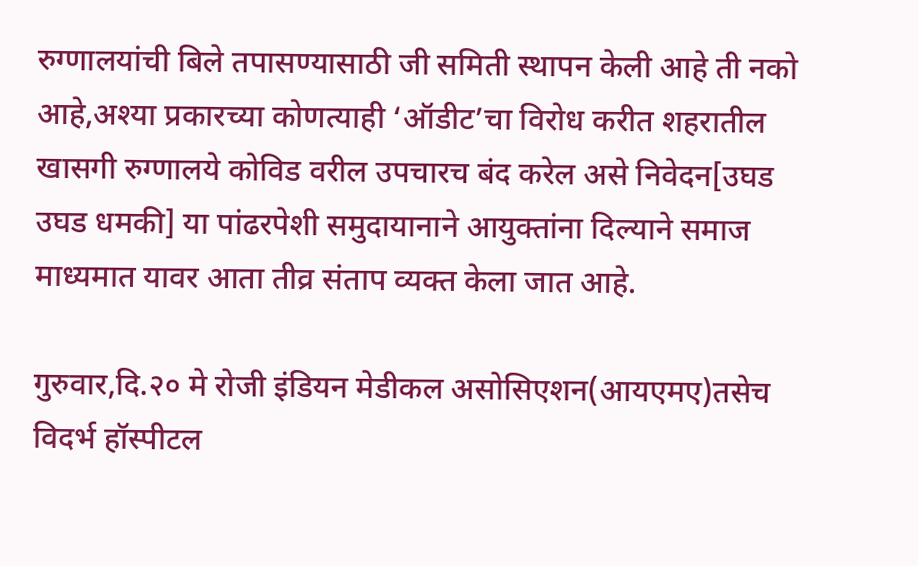रुग्णालयांची बिले तपासण्यासाठी जी समिती स्थापन केली आहे ती नको आहे,अश्‍या प्रकारच्या कोणत्याही ‘ऑडीट’चा विरोध करीत शहरातील खासगी रुग्णालये कोविड वरील उपचारच बंद करेल असे निवेदन[उघड उघड धमकी] या पांढरपेशी समुदायानाने आयुक्तांना दिल्याने समाज माध्यमात यावर आता तीव्र संताप व्यक्त केला जात आहे.

गुरुवार,दि.२० मे रोजी इंडियन मेडीकल असोसिएशन(आयएमए)तसेच विदर्भ हॉस्पीटल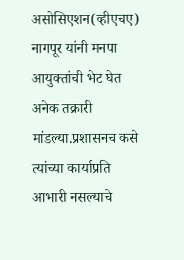असोसिएशन(व्हीएचए) नागपूर यांनी मनपा आयुक्तांची भेट घेत अनेक तक्रारी मांडल्या.प्रशासनच कसे त्यांच्या कार्याप्रति आभारी नसल्याचे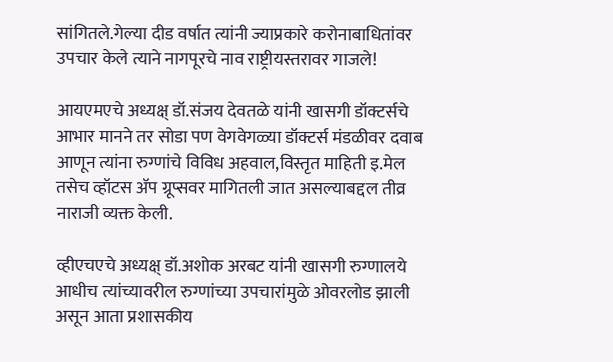सांगितले.गेल्या दीड वर्षात त्यांनी ज्याप्रकारे करोनाबाधितांवर उपचार केले त्याने नागपूरचे नाव राष्ट्रीयस्तरावर गाजले!

आयएमएचे अध्यक्ष् डॉ.संजय देवतळे यांनी खासगी डॉक्टर्सचे आभार मानने तर सोडा पण वेगवेगळ्या डॉक्टर्स मंडळीवर दवाब आणून त्यांना रुग्णांचे विविध अहवाल,विस्तृत माहिती इ.मेल तसेच व्हॉटस ॲप ग्रूप्सवर मागितली जात असल्याबद्दल तीव्र नाराजी व्यक्त केली.

व्हीएचएचे अध्यक्ष् डॉ.अशोक अरबट यांनी खासगी रुग्णालये आधीच त्यांच्यावरील रुग्णांच्या उपचारांमुळे ओवरलोड झाली असून आता प्रशासकीय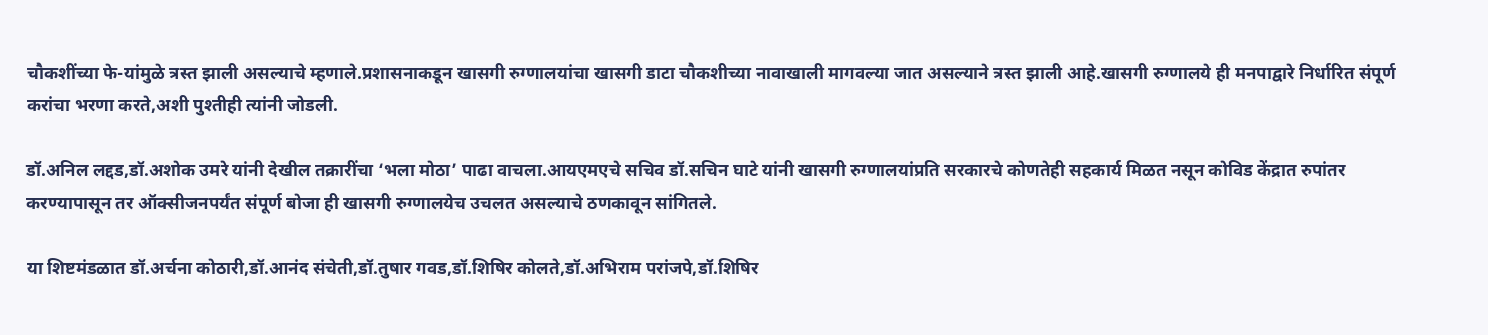चौकशींच्या फे-यांमुळे त्रस्त झाली असल्याचे म्हणाले.प्रशासनाकडून खासगी रुग्णालयांचा खासगी डाटा चौकशीच्या नावाखाली मागवल्या जात असल्याने त्रस्त झाली आहे.खासगी रुग्णालये ही मनपाद्वारे निर्धारित संपूर्ण करांचा भरणा करते,अशी पुश्‍तीही त्यांनी जोडली.

डॉ.अनिल लद्दड,डॉ.अशोक उमरे यांनी देखील तक्रारींचा ‘भला मोठा’ पाढा वाचला.आयएमएचे सचिव डॉ.सचिन घाटे यांनी खासगी रुग्णालयांप्रति सरकारचे कोणतेही सहकार्य मिळत नसून कोविड केंद्रात रुपांतर करण्यापासून तर ऑक्सीजनपर्यंत संपूर्ण बोजा ही खासगी रुग्णालयेच उचलत असल्याचे ठणकावून सांगितले.

या शिष्टमंडळात डॉ.अर्चना कोठारी,डॉ.आनंद संचेती,डॉ.तुषार गवड,डॉ.शिषिर कोलते,डॉ.अभिराम परांजपे,डॉ.शिषिर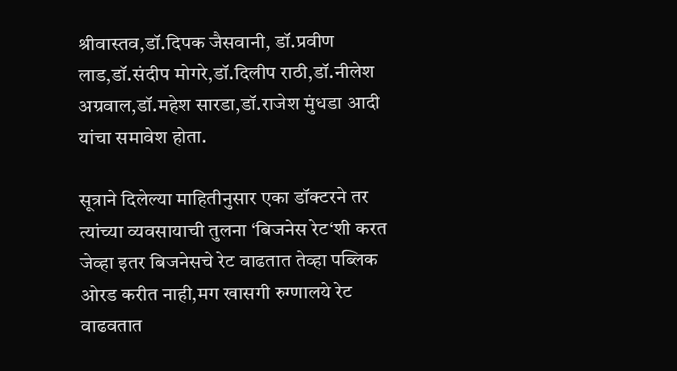श्रीवास्तव,डॉ.दिपक जैसवानी, डॉ.प्रवीण लाड,डॉ.संदीप मोगरे,डॉ.दिलीप राठी,डॉ.नीलेश अग्रवाल,डॉ.महेश सारडा,डॉ.राजेश मुंधडा आदी यांचा समावेश होता.

सूत्राने दिलेल्या माहितीनुसार एका डॉक्टरने तर त्यांच्या व्यवसायाची तुलना ‘बिजनेस रेट‘शी करत जेव्हा इतर बिजनेसचे रेट वाढतात तेव्हा पब्लिक ओरड करीत नाही,मग खासगी रुग्णालये रेट वाढवतात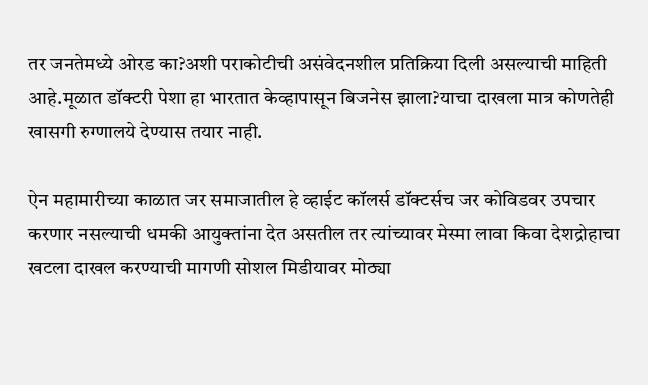तर जनतेमध्ये ओरड का?अशी पराकोटीची असंवेदनशील प्रतिक्रिया दिली असल्याची माहिती आहे.मूळात डॉक्टरी पेशा हा भारतात केव्हापासून बिजनेस झाला?याचा दाखला मात्र कोणतेही खासगी रुग्णालये देण्यास तयार नाही.

ऐन महामारीच्या काळात जर समाजातील हे व्हाईट कॉलर्स डॉक्टर्सच जर कोविडवर उपचार करणार नसल्याची धमकी आयुक्तांना देत असतील तर त्यांच्यावर मेस्मा लावा किवा देशद्रोहाचा खटला दाखल करण्याची मागणी सोशल मिडीयावर मोठ्या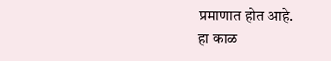प्रमाणात होत आहे.
हा काळ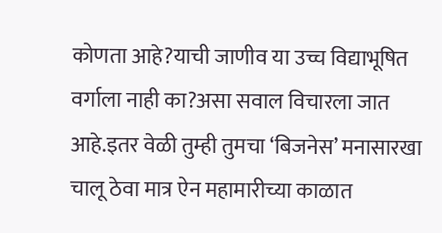कोणता आहे?याची जाणीव या उच्च विद्याभूषित वर्गाला नाही का?असा सवाल विचारला जात आहे.इतर वेळी तुम्ही तुमचा ‘बिजनेस’ मनासारखा चालू ठेवा मात्र ऐन महामारीच्या काळात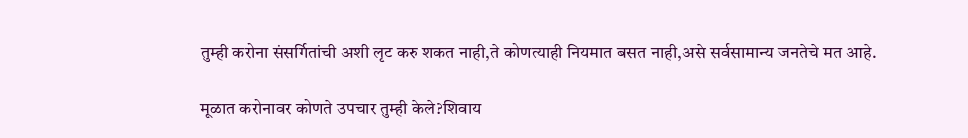तुम्ही करोना संसर्गितांची अशी लृट करु शकत नाही,ते कोणत्याही नियमात बसत नाही,असे सर्वसामान्य जनतेचे मत आहे.

मूळात करोनावर कोणते उपचार तुम्ही केले?शिवाय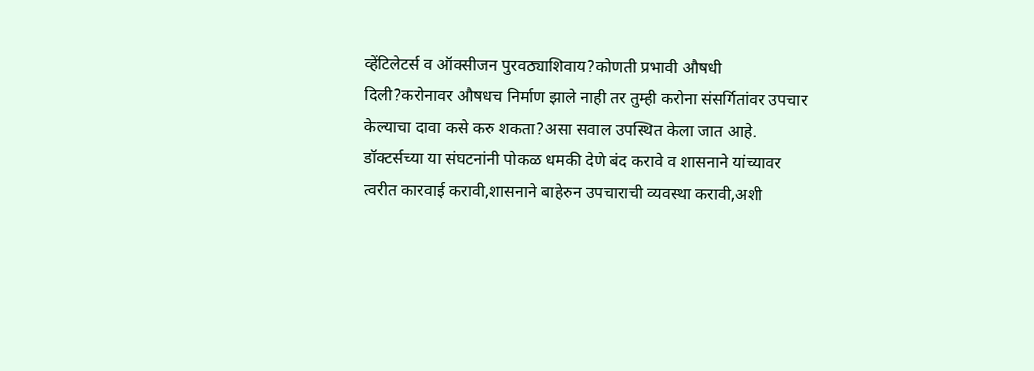व्हेंटिलेटर्स व ऑक्सीजन पुरवठ्याशिवाय?कोणती प्रभावी औषधी दिली?करोनावर औषधच निर्माण झाले नाही तर तुम्ही करोना संसर्गितांवर उपचार केल्याचा दावा कसे करु शकता?असा सवाल उपस्थित केला जात आहे.
डॉक्टर्सच्या या संघटनांनी पोकळ धमकी देणे बंद करावे व शासनाने यांच्यावर त्वरीत कारवाई करावी,शासनाने बाहेरुन उपचाराची व्यवस्था करावी,अशी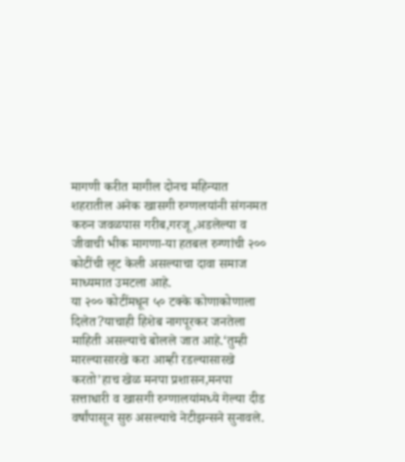मागणी करीत मागील दोनच महिन्यात शहरातील अनेक खासगी रुग्णलयांनी संगनमत करुन जवळपास गरीब,गरजू,अडलेल्या व जीवाची भीक मागणा-या हतबल रुग्णांची २०० कोटींची लृट केली असल्याचा दावा समाज माध्यमात उमटला आहे.
या २०० कोटींमधून ५० टक्के कोणाकोणाला दिलेत?याचाही हिशेब नागपूरकर जनतेला माहिती असल्याचे बोलले जात आहे.‘तुम्ही मारल्यासारखे करा आम्ही रडल्यासारखे करतो’हाच खेळ मनपा प्रशासन,मनपा सत्ताधारी व खासगी रुग्णालयांमध्ये गेल्या दीड वर्षांपासून सुरु असल्याचे नेटीझन्सने सुनावले.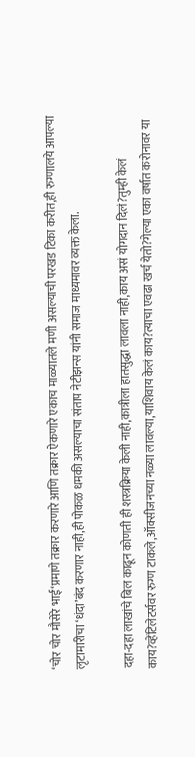‘चोर चोर मौसेरे भाई‘प्रमाणे तक्रार करणारे आणि तक्रार ऐकणारे एकाच माळ्यातले मणी असल्याची परखड टिका करीत,ही रुग्णालये आपल्या लृटामारीचा ‘धंदा’बंद करणार नाही,ही पोकळ धमकी असल्याचा संताप नेटीझन्स यांनी समाज माध्यमावर व्यक्त केला.

दहा-दहा लाखांचे बिल काढून कोणती ही शस्त्रक्रिया केली नाही,कात्रीला हातसुद्धा लावला नाही,काय असं योगदान दिलं?तुम्ही केलं काय?व्हेंटिलेटर्सवर रुग्ण टाकले,ऑक्सीजनच्या नळ्या लावल्या,याशिवाय केलं काय?त्याचा एवढा खर्च येतो?गेल्या एका वर्षात करोनावर या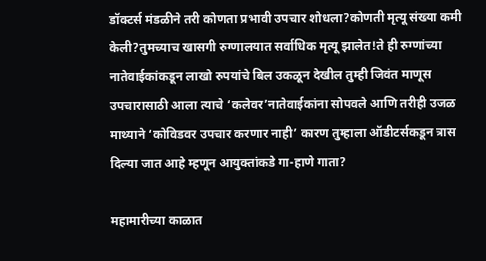डॉक्टर्स मंडळीने तरी कोणता प्रभावी उपचार शोधला?कोणती मृत्यू संख्या कमी केली?तुमच्याच खासगी रुग्णालयात सर्वाधिक मृत्यू झालेत!ते ही रुग्णांच्या नातेवाईकांकडून लाखो रुपयांचे बिल उकळून देखील तुम्ही जिवंत माणूस उपचारासाठी आला त्याचे ‘कलेवर’नातेवाईकांना सोपवले आणि तरीही उजळ माथ्याने ‘कोविडवर उपचार करणार नाही’ कारण तुम्हाला ऑडीटर्सकडून त्रास दिल्या जात आहे म्हणून आयुक्तांकडे गा-हाणे गाता?

महामारीच्या काळात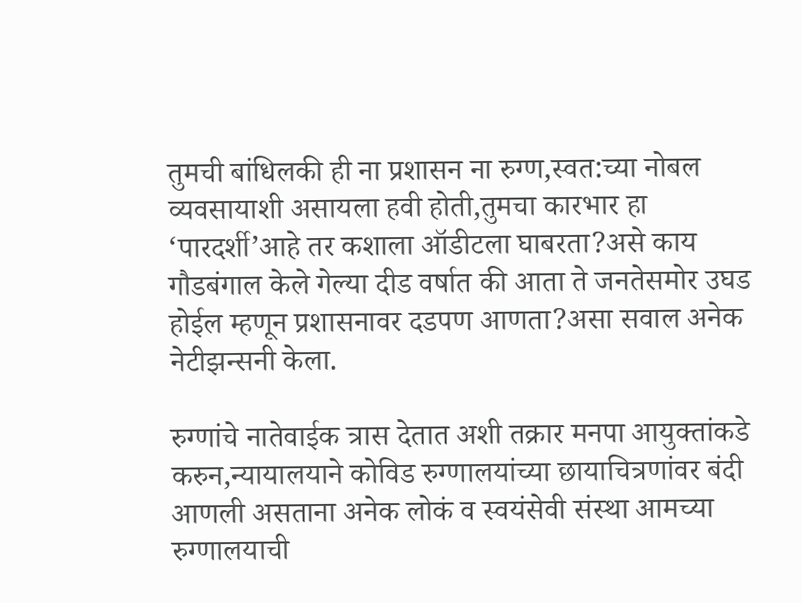तुमची बांधिलकी ही ना प्रशासन ना रुग्ण,स्वत:च्या नोबल व्यवसायाशी असायला हवी होती,तुमचा कारभार हा ‘पारदर्शी’आहे तर कशाला ऑडीटला घाबरता?असे काय गौडबंगाल केले गेल्या दीड वर्षात की आता ते जनतेसमोर उघड होईल म्हणून प्रशासनावर दडपण आणता?असा सवाल अनेक नेटीझन्सनी केला.

रुग्णांचे नातेवाईक त्रास देतात अशी तक्रार मनपा आयुक्तांकडे करुन,न्यायालयाने कोविड रुग्णालयांच्या छायाचित्रणांवर बंदी आणली असताना अनेक लोकं व स्वयंसेवी संस्था आमच्या रुग्णालयाची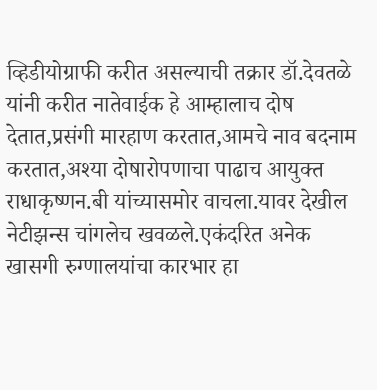व्हिडीयोग्राफी करीत असल्याची तक्रार डॉ.देवतळे यांनी करीत नातेवाईक हे आम्हालाच दोष देतात,प्रसंगी मारहाण करतात,आमचे नाव बदनाम करतात,अश्‍या दोषारोपणाचा पाढाच आयुक्त राधाकृष्णन.बी यांच्यासमोर वाचला.यावर देखील नेटीझन्स चांगलेच खवळले.एकंदरित अनेक खासगी रुग्णालयांचा कारभार हा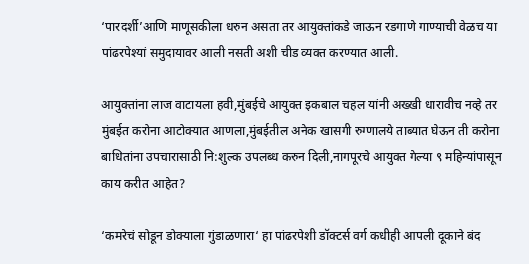‘पारदर्शी’आणि माणूसकीला धरुन असता तर आयुक्तांकडे जाऊन रडगाणे गाण्याची वेळच या पांढरपेश्‍यां समुदायावर आली नसती अशी चीड व्यक्त करण्यात आली.

आयुक्तांना लाज वाटायला हवी,मुंबईचे आयुक्त इकबाल चहल यांनी अख्खी धारावीच नव्हे तर मुंबईत करोना आटोक्यात आणला,मुंबईतील अनेक खासगी रुग्णालये ताब्यात घेऊन ती करोना बाधितांना उपचारासाठी नि:शुल्क उपलब्ध करुन दिली,नागपूरचे आयुक्त गेल्या ९ महिन्यांपासून काय करीत आहेत?

‘कमरेचं सोडून डोक्याला गुंडाळणारा‘ हा पांढरपेशी डॉक्टर्स वर्ग कधीही आपली दूकाने बंद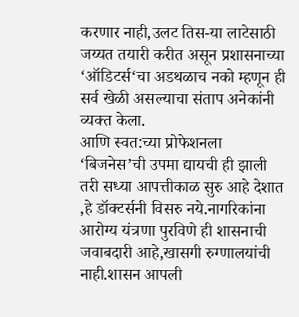करणार नाही,उलट तिस-या लाटेसाठी जय्यत तयारी करीत असून प्रशासनाच्या ‘ऑडिटर्स‘चा अडथळाच नको म्हणून ही सर्व खेळी असल्याचा संताप अनेकांनी व्यक्त केला.
आणि स्वत:च्या प्रोफेशनला ‘बिजनेस’ची उपमा द्यायची ही झाली तरी सध्या आपत्तीकाळ सुरु आहे देशात ,हे डॉक्टर्सनी विसरु नये.नागरिकांना आरोग्य यंत्रणा पुरविणे ही शासनाची जवाबदारी आहे,खासगी रुग्णालयांची नाही.शासन आपली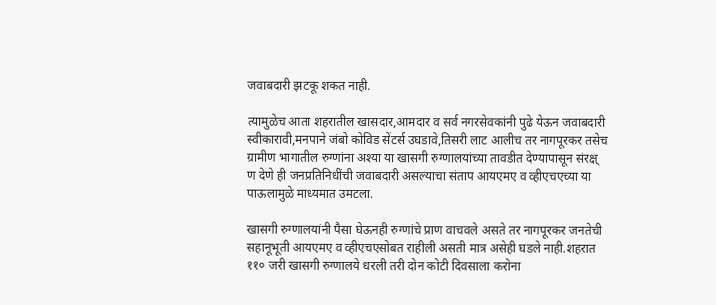जवाबदारी झटकू शकत नाही.

त्यामुळेच आता शहरातील खासदार,आमदार व सर्व नगरसेवकांनी पुढे येऊन जवाबदारी स्वीकारावी,मनपाने जंबो कोविड सेंटर्स उघडावे,तिसरी लाट आलीच तर नागपूरकर तसेच ग्रामीण भागातील रुग्णांना अश्‍या या खासगी रुग्णालयांच्या तावडीत देण्यापासून संरक्ष् ण देणे ही जनप्रतिनिधींची जवाबदारी असल्याचा संताप आयएमए व व्हीएचएच्या या पाऊलामुळे माध्यमात उमटला.

खासगी रुग्णालयांनी पैसा घेऊनही रुग्णांचे प्राण वाचवले असते तर नागपूरकर जनतेची सहानूभूती आयएमए व व्हीएचएसोबत राहीली असती मात्र असेही घडले नाही.शहरात ११० जरी खासगी रुग्णालये धरली तरी दोन कोटी दिवसाला करोना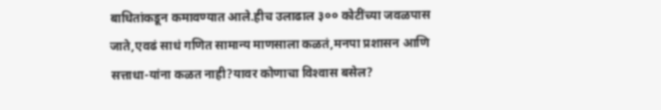बाधितांकडून कमावण्यात आले.हीच उलाढाल ३०० कोटींच्या जवळपास जाते,एवढं साधं गणित सामान्य माणसाला कळतं,मनपा प्रशासन आणि सत्ताधा-यांना कळत नाही?यावर कोणाचा विश्‍वास बसेल?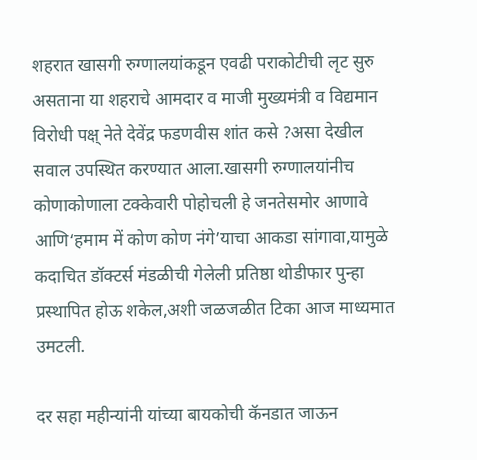शहरात खासगी रुग्णालयांकडून एवढी पराकोटीची लृट सुरु असताना या शहराचे आमदार व माजी मुख्यमंत्री व विद्यमान विरोधी पक्ष् नेते देवेंद्र फडणवीस शांत कसे ?असा देखील सवाल उपस्थित करण्यात आला.खासगी रुग्णालयांनीच कोणाकोणाला टक्केवारी पोहोचली हे जनतेसमोर आणावे आणि‘हमाम में कोण कोण नंगे’याचा आकडा सांगावा,यामुळे कदाचित डॉक्टर्स मंडळीची गेलेली प्रतिष्ठा थोडीफार पुन्हा प्रस्थापित होऊ शकेल,अशी जळजळीत टिका आज माध्यमात उमटली.

दर सहा महीन्यांनी यांच्या बायकोची कॅनडात जाऊन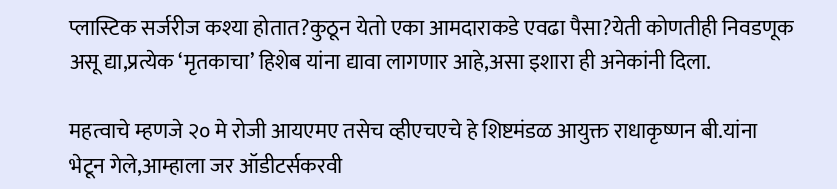प्लास्टिक सर्जरीज कश्‍या होतात?कुठून येतो एका आमदाराकडे एवढा पैसा?येती कोणतीही निवडणूक असू द्या,प्रत्येक ‘मृतकाचा’ हिशेब यांना द्यावा लागणार आहे,असा इशारा ही अनेकांनी दिला.

महत्वाचे म्हणजे २० मे रोजी आयएमए तसेच व्हीएचएचे हे शिष्टमंडळ आयुक्त राधाकृष्णन बी.यांना भेटून गेले,आम्हाला जर ऑडीटर्सकरवी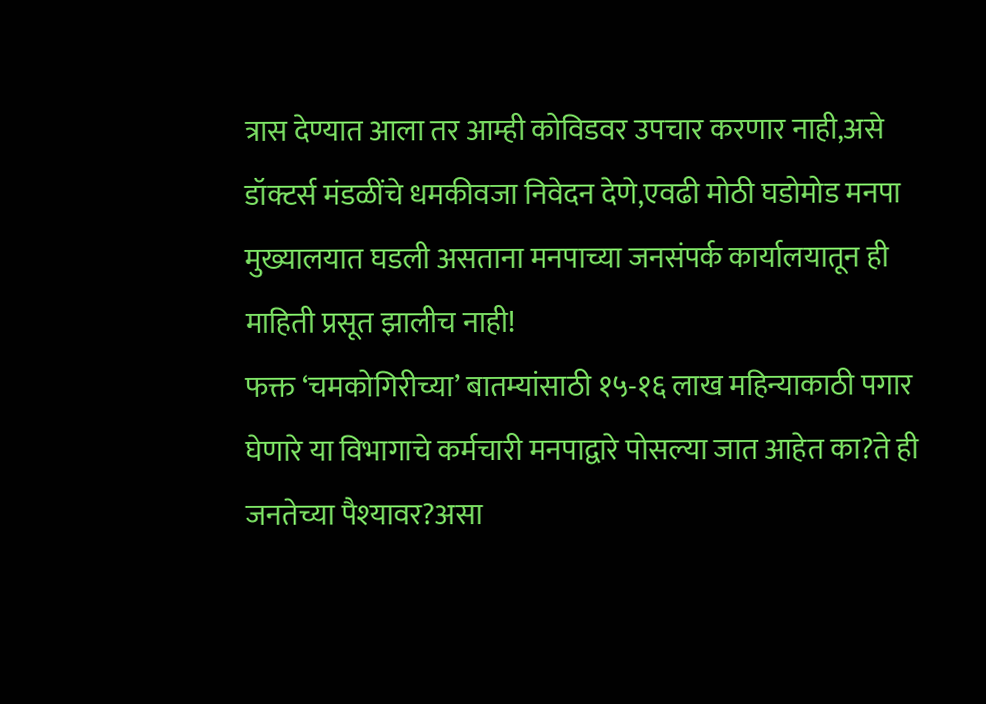त्रास देण्यात आला तर आम्ही कोविडवर उपचार करणार नाही,असे डॉक्टर्स मंडळींचे धमकीवजा निवेदन देणे,एवढी मोठी घडोमोड मनपा मुख्यालयात घडली असताना मनपाच्या जनसंपर्क कार्यालयातून ही माहिती प्रसूत झालीच नाही!
फक्त ‘चमकोगिरीच्या’ बातम्यांसाठी १५-१६ लाख महिन्याकाठी पगार घेणारे या विभागाचे कर्मचारी मनपाद्वारे पोसल्या जात आहेत का?ते ही जनतेच्या पैश्‍यावर?असा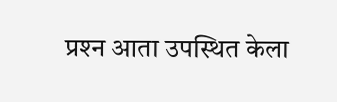प्रश्‍न आता उपस्थित केला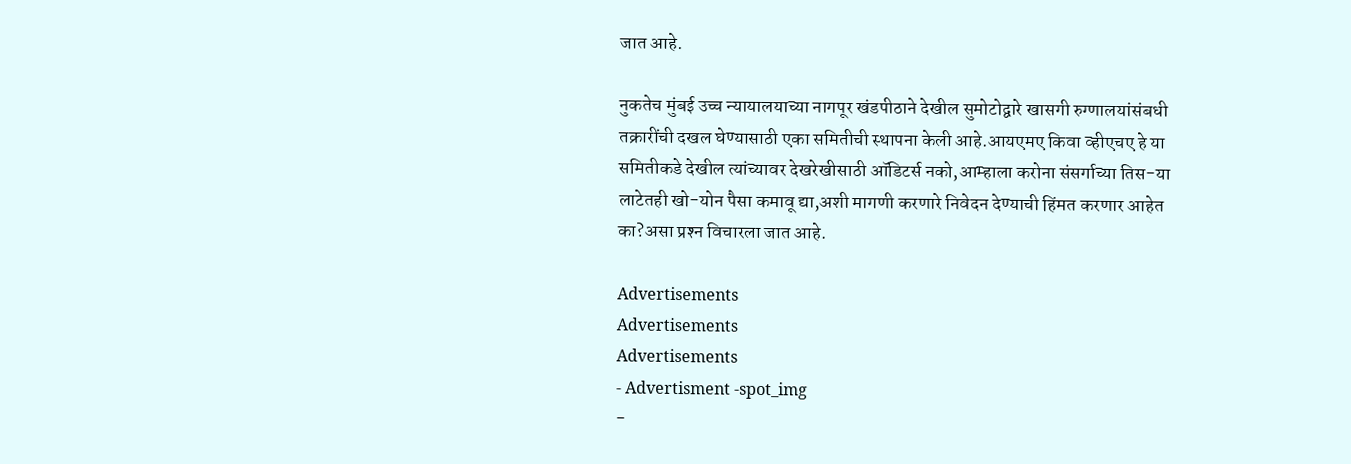जात आहे.

नुकतेच मुंबई उच्च न्यायालयाच्या नागपूर खंडपीठाने देखील सुमोटोद्वारे खासगी रुग्णालयांसंबधी तक्रारींची दखल घेण्यासाठी एका समितीची स्थापना केली आहे.आयएमए किवा व्हीएचए हे या समितीकडे देखील त्यांच्यावर देखरेखीसाठी ऑडिटर्स नको,आम्हाला करोना संसर्गाच्या तिस-या लाटेतही खो-योन पैसा कमावू द्या,अशी मागणी करणारे निवेदन देण्याची हिंमत करणार आहेत का?असा प्रश्‍न विचारला जात आहे.

Advertisements
Advertisements
Advertisements
- Advertisment -spot_img
-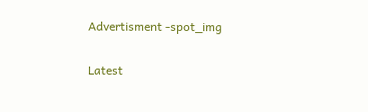Advertisment -spot_img

Latest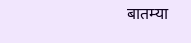बातम्या